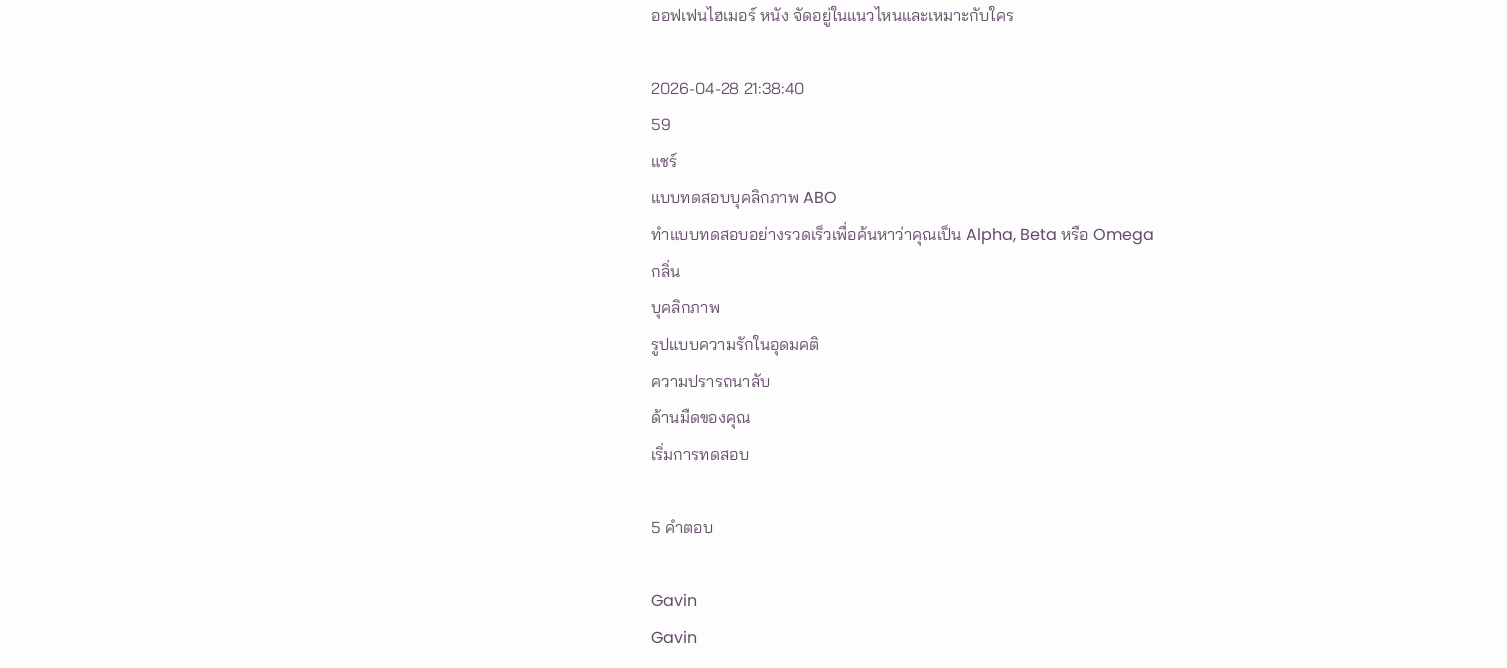ออฟเฟนไฮเมอร์ หนัง จัดอยู่ในแนวไหนและเหมาะกับใคร

2026-04-28 21:38:40
59
แชร์
แบบทดสอบบุคลิกภาพ ABO
ทำแบบทดสอบอย่างรวดเร็วเพื่อค้นหาว่าคุณเป็น Alpha, Beta หรือ Omega
กลิ่น
บุคลิกภาพ
รูปแบบความรักในอุดมคติ
ความปรารถนาลับ
ด้านมืดของคุณ
เริ่มการทดสอบ

5 คำตอบ

Gavin
Gavin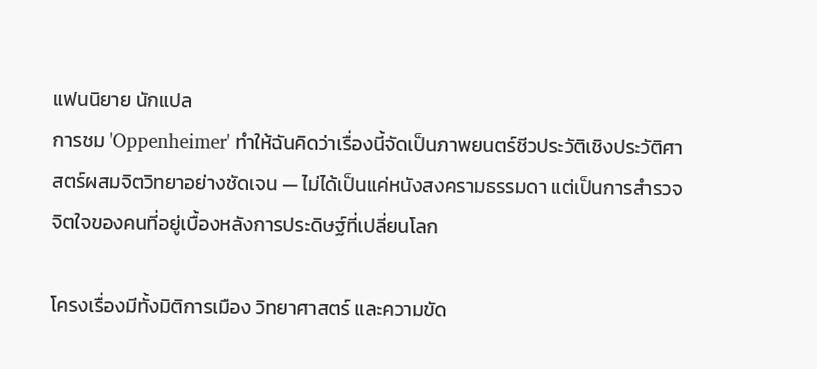แฟนนิยาย นักแปล
การชม 'Oppenheimer' ทำให้ฉันคิดว่าเรื่องนี้จัดเป็นภาพยนตร์ชีวประวัติเชิงประวัติศาสตร์ผสมจิตวิทยาอย่างชัดเจน — ไม่ได้เป็นแค่หนังสงครามธรรมดา แต่เป็นการสำรวจจิตใจของคนที่อยู่เบื้องหลังการประดิษฐ์ที่เปลี่ยนโลก

โครงเรื่องมีทั้งมิติการเมือง วิทยาศาสตร์ และความขัด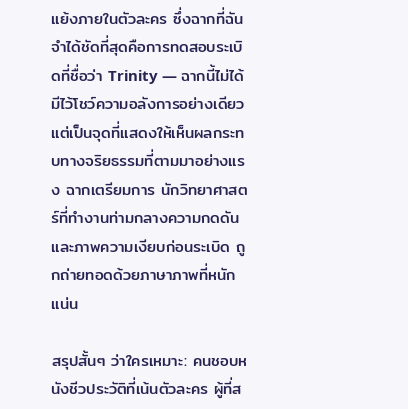แย้งภายในตัวละคร ซึ่งฉากที่ฉันจำได้ชัดที่สุดคือการทดสอบระเบิดที่ชื่อว่า Trinity — ฉากนี้ไม่ได้มีไว้โชว์ความอลังการอย่างเดียว แต่เป็นจุดที่แสดงให้เห็นผลกระทบทางจริยธรรมที่ตามมาอย่างแรง ฉากเตรียมการ นักวิทยาศาสตร์ที่ทำงานท่ามกลางความกดดัน และภาพความเงียบก่อนระเบิด ถูกถ่ายทอดด้วยภาษาภาพที่หนักแน่น

สรุปสั้นๆ ว่าใครเหมาะ: คนชอบหนังชีวประวัติที่เน้นตัวละคร ผู้ที่ส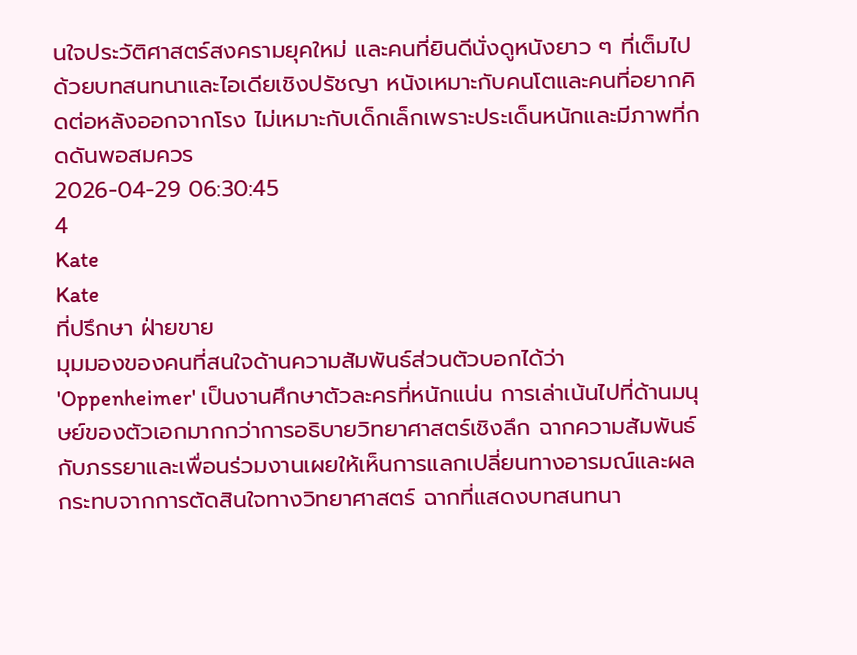นใจประวัติศาสตร์สงครามยุคใหม่ และคนที่ยินดีนั่งดูหนังยาว ๆ ที่เต็มไปด้วยบทสนทนาและไอเดียเชิงปรัชญา หนังเหมาะกับคนโตและคนที่อยากคิดต่อหลังออกจากโรง ไม่เหมาะกับเด็กเล็กเพราะประเด็นหนักและมีภาพที่กดดันพอสมควร
2026-04-29 06:30:45
4
Kate
Kate
ที่ปรึกษา ฝ่ายขาย
มุมมองของคนที่สนใจด้านความสัมพันธ์ส่วนตัวบอกได้ว่า 'Oppenheimer' เป็นงานศึกษาตัวละครที่หนักแน่น การเล่าเน้นไปที่ด้านมนุษย์ของตัวเอกมากกว่าการอธิบายวิทยาศาสตร์เชิงลึก ฉากความสัมพันธ์กับภรรยาและเพื่อนร่วมงานเผยให้เห็นการแลกเปลี่ยนทางอารมณ์และผลกระทบจากการตัดสินใจทางวิทยาศาสตร์ ฉากที่แสดงบทสนทนา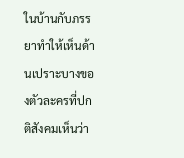ในบ้านกับภรรยาทำให้เห็นด้านเปราะบางของตัวละครที่ปกติสังคมเห็นว่า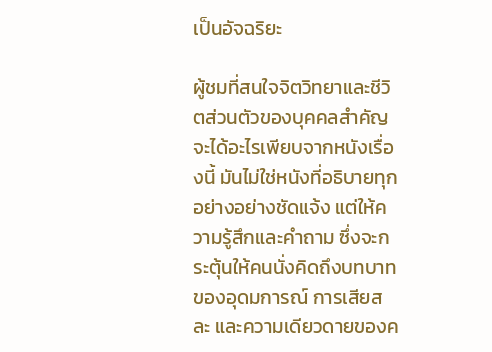เป็นอัจฉริยะ

ผู้ชมที่สนใจจิตวิทยาและชีวิตส่วนตัวของบุคคลสำคัญจะได้อะไรเพียบจากหนังเรื่องนี้ มันไม่ใช่หนังที่อธิบายทุกอย่างอย่างชัดแจ้ง แต่ให้ความรู้สึกและคำถาม ซึ่งจะกระตุ้นให้คนนั่งคิดถึงบทบาทของอุดมการณ์ การเสียสละ และความเดียวดายของค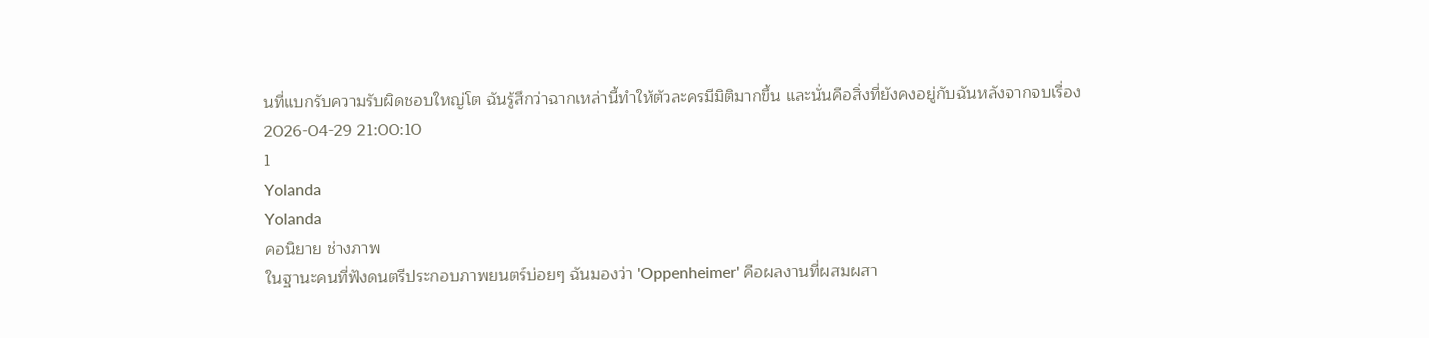นที่แบกรับความรับผิดชอบใหญ่โต ฉันรู้สึกว่าฉากเหล่านี้ทำให้ตัวละครมีมิติมากขึ้น และนั่นคือสิ่งที่ยังคงอยู่กับฉันหลังจากจบเรื่อง
2026-04-29 21:00:10
1
Yolanda
Yolanda
คอนิยาย ช่างภาพ
ในฐานะคนที่ฟังดนตรีประกอบภาพยนตร์บ่อยๆ ฉันมองว่า 'Oppenheimer' คือผลงานที่ผสมผสา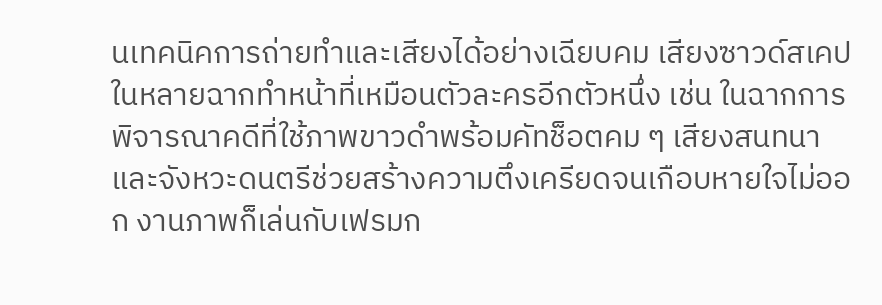นเทคนิคการถ่ายทำและเสียงได้อย่างเฉียบคม เสียงซาวด์สเคปในหลายฉากทำหน้าที่เหมือนตัวละครอีกตัวหนึ่ง เช่น ในฉากการพิจารณาคดีที่ใช้ภาพขาวดำพร้อมคัทช็อตคม ๆ เสียงสนทนาและจังหวะดนตรีช่วยสร้างความตึงเครียดจนเกือบหายใจไม่ออก งานภาพก็เล่นกับเฟรมก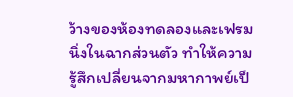ว้างของห้องทดลองและเฟรมนิ่งในฉากส่วนตัว ทำให้ความรู้สึกเปลี่ยนจากมหากาพย์เป็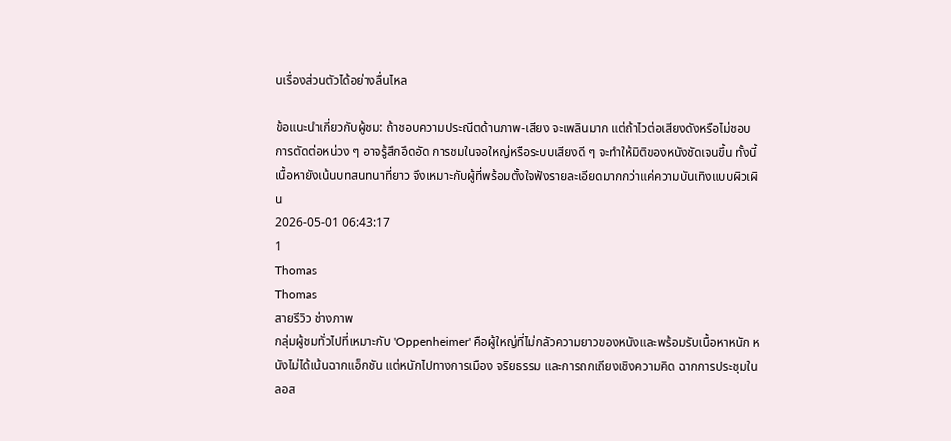นเรื่องส่วนตัวได้อย่างลื่นไหล

ข้อแนะนำเกี่ยวกับผู้ชม: ถ้าชอบความประณีตด้านภาพ-เสียง จะเพลินมาก แต่ถ้าไวต่อเสียงดังหรือไม่ชอบการตัดต่อหน่วง ๆ อาจรู้สึกอึดอัด การชมในจอใหญ่หรือระบบเสียงดี ๆ จะทำให้มิติของหนังชัดเจนขึ้น ทั้งนี้เนื้อหายังเน้นบทสนทนาที่ยาว จึงเหมาะกับผู้ที่พร้อมตั้งใจฟังรายละเอียดมากกว่าแค่ความบันเทิงแบบผิวเผิน
2026-05-01 06:43:17
1
Thomas
Thomas
สายรีวิว ช่างภาพ
กลุ่มผู้ชมทั่วไปที่เหมาะกับ 'Oppenheimer' คือผู้ใหญ่ที่ไม่กลัวความยาวของหนังและพร้อมรับเนื้อหาหนัก หนังไม่ได้เน้นฉากแอ็กชัน แต่หนักไปทางการเมือง จริยธรรม และการถกเถียงเชิงความคิด ฉากการประชุมในลอส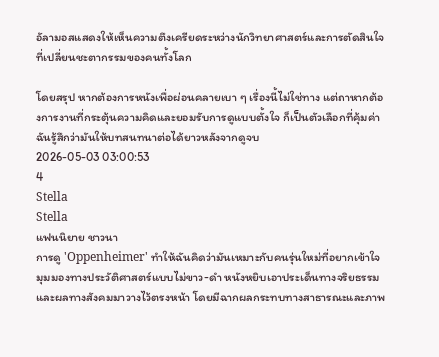อัลามอสแสดงให้เห็นความตึงเครียดระหว่างนักวิทยาศาสตร์และการตัดสินใจที่เปลี่ยนชะตากรรมของคนทั้งโลก

โดยสรุป หากต้องการหนังเพื่อผ่อนคลายเบา ๆ เรื่องนี้ไม่ใช่ทาง แต่ถาหากต้องการงานที่กระตุ้นความคิดและยอมรับการดูแบบตั้งใจ ก็เป็นตัวเลือกที่คุ้มค่า ฉันรู้สึกว่ามันให้บทสนทนาต่อได้ยาวหลังจากดูจบ
2026-05-03 03:00:53
4
Stella
Stella
แฟนนิยาย ชาวนา
การดู 'Oppenheimer' ทำให้ฉันคิดว่ามันเหมาะกับคนรุ่นใหม่ที่อยากเข้าใจมุมมองทางประวัติศาสตร์แบบไม่ขาว-ดำ หนังหยิบเอาประเด็นทางจริยธรรมและผลทางสังคมมาวางไว้ตรงหน้า โดยมีฉากผลกระทบทางสาธารณะและภาพ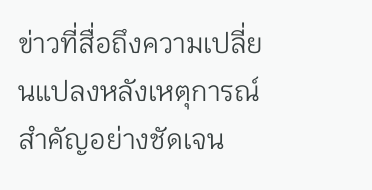ข่าวที่สื่อถึงความเปลี่ยนแปลงหลังเหตุการณ์สำคัญอย่างชัดเจน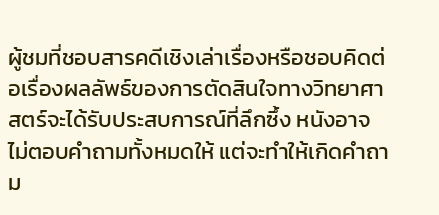ผู้ชมที่ชอบสารคดีเชิงเล่าเรื่องหรือชอบคิดต่อเรื่องผลลัพธ์ของการตัดสินใจทางวิทยาศาสตร์จะได้รับประสบการณ์ที่ลึกซึ้ง หนังอาจไม่ตอบคำถามทั้งหมดให้ แต่จะทำให้เกิดคำถาม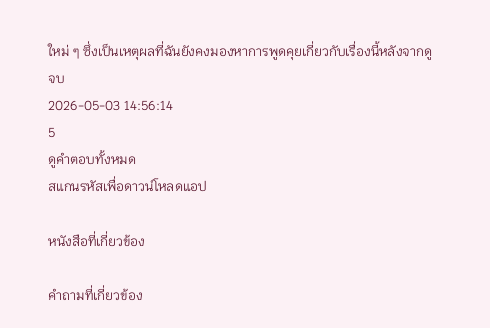ใหม่ ๆ ซึ่งเป็นเหตุผลที่ฉันยังคงมองหาการพูดคุยเกี่ยวกับเรื่องนี้หลังจากดูจบ
2026-05-03 14:56:14
5
ดูคำตอบทั้งหมด
สแกนรหัสเพื่อดาวน์โหลดแอป

หนังสือที่เกี่ยวข้อง

คำถามที่เกี่ยวข้อง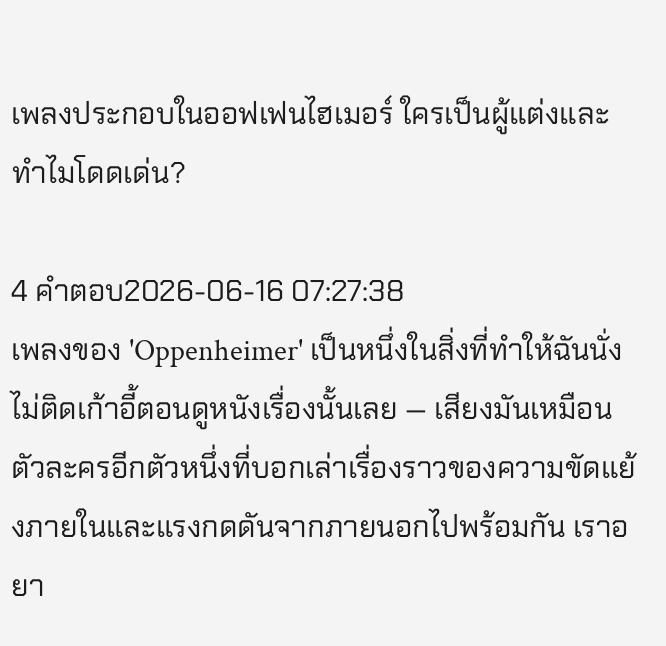เพลงประกอบในออฟเฟนไฮเมอร์ ใครเป็นผู้แต่งและทำไมโดดเด่น?

4 คำตอบ2026-06-16 07:27:38
เพลงของ 'Oppenheimer' เป็นหนึ่งในสิ่งที่ทำให้ฉันนั่งไม่ติดเก้าอี้ตอนดูหนังเรื่องนั้นเลย — เสียงมันเหมือนตัวละครอีกตัวหนึ่งที่บอกเล่าเรื่องราวของความขัดแย้งภายในและแรงกดดันจากภายนอกไปพร้อมกัน เราอยา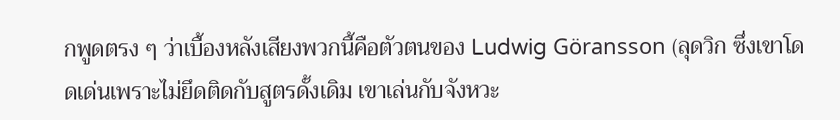กพูดตรง ๆ ว่าเบื้องหลังเสียงพวกนี้คือตัวตนของ Ludwig Göransson (ลุดวิก ซึ่งเขาโดดเด่นเพราะไม่ยึดติดกับสูตรดั้งเดิม เขาเล่นกับจังหวะ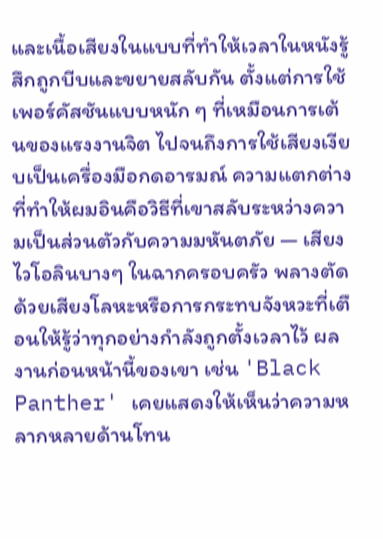และเนื้อเสียงในแบบที่ทำให้เวลาในหนังรู้สึกถูกบีบและขยายสลับกัน ตั้งแต่การใช้เพอร์คัสชันแบบหนัก ๆ ที่เหมือนการเต้นของแรงงานจิต ไปจนถึงการใช้เสียงเงียบเป็นเครื่องมือกดอารมณ์ ความแตกต่างที่ทำให้ผมอินคือวิธีที่เขาสลับระหว่างความเป็นส่วนตัวกับความมหันตภัย — เสียงไวโอลินบางๆ ในฉากครอบครัว พลางตัดด้วยเสียงโลหะหรือการกระทบจังหวะที่เตือนให้รู้ว่าทุกอย่างกำลังถูกตั้งเวลาไว้ ผลงานก่อนหน้านี้ของเขา เช่น 'Black Panther' เคยแสดงให้เห็นว่าความหลากหลายด้านโทน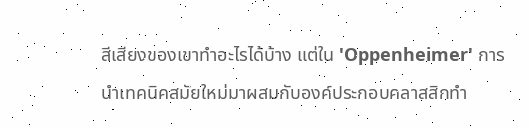สีเสียงของเขาทำอะไรได้บ้าง แต่ใน 'Oppenheimer' การนำเทคนิคสมัยใหม่มาผสมกับองค์ประกอบคลาสสิกทำ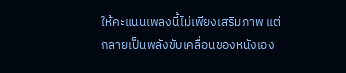ให้คะแนนเพลงนี้ไม่เพียงเสริมภาพ แต่กลายเป็นพลังขับเคลื่อนของหนังเอง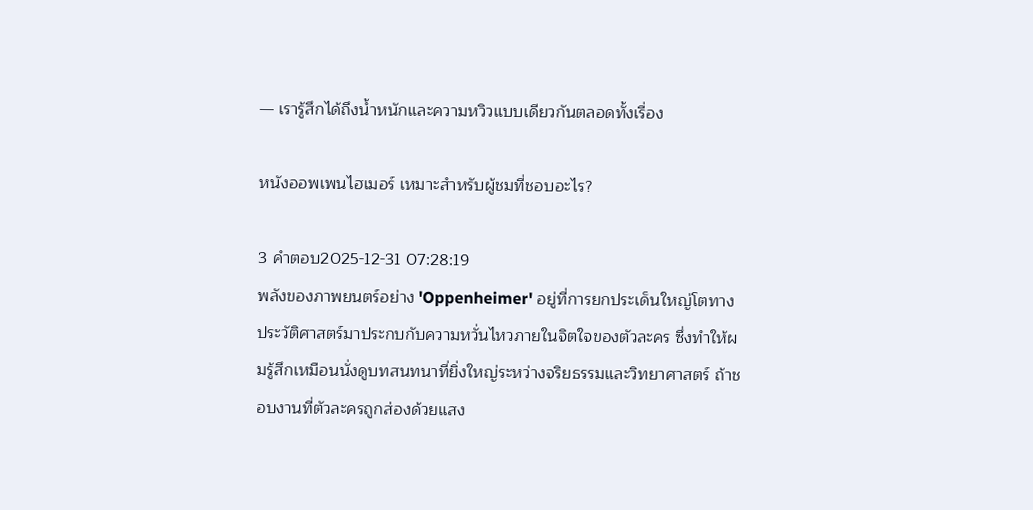— เรารู้สึกได้ถึงน้ำหนักและความหวิวแบบเดียวกันตลอดทั้งเรื่อง

หนังออพเพนไฮเมอร์ เหมาะสำหรับผู้ชมที่ชอบอะไร?

3 คำตอบ2025-12-31 07:28:19
พลังของภาพยนตร์อย่าง 'Oppenheimer' อยู่ที่การยกประเด็นใหญ่โตทางประวัติศาสตร์มาประกบกับความหวั่นไหวภายในจิตใจของตัวละคร ซึ่งทำให้ผมรู้สึกเหมือนนั่งดูบทสนทนาที่ยิ่งใหญ่ระหว่างจริยธรรมและวิทยาศาสตร์ ถ้าชอบงานที่ตัวละครถูกส่องด้วยแสง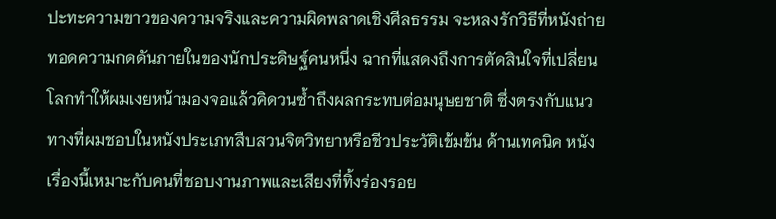ปะทะความขาวของความจริงและความผิดพลาดเชิงศีลธรรม จะหลงรักวิธีที่หนังถ่ายทอดความกดดันภายในของนักประดิษฐ์คนหนึ่ง ฉากที่แสดงถึงการตัดสินใจที่เปลี่ยนโลกทำให้ผมเงยหน้ามองจอแล้วคิดวนซ้ำถึงผลกระทบต่อมนุษยชาติ ซึ่งตรงกับแนวทางที่ผมชอบในหนังประเภทสืบสวนจิตวิทยาหรือชีวประวัติเข้มข้น ด้านเทคนิค หนังเรื่องนี้เหมาะกับคนที่ชอบงานภาพและเสียงที่ทิ้งร่องรอย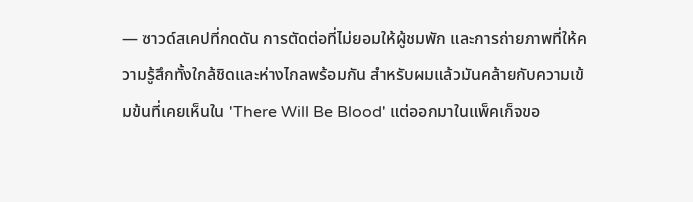— ซาวด์สเคปที่กดดัน การตัดต่อที่ไม่ยอมให้ผู้ชมพัก และการถ่ายภาพที่ให้ความรู้สึกทั้งใกล้ชิดและห่างไกลพร้อมกัน สำหรับผมแล้วมันคล้ายกับความเข้มข้นที่เคยเห็นใน 'There Will Be Blood' แต่ออกมาในแพ็คเก็จขอ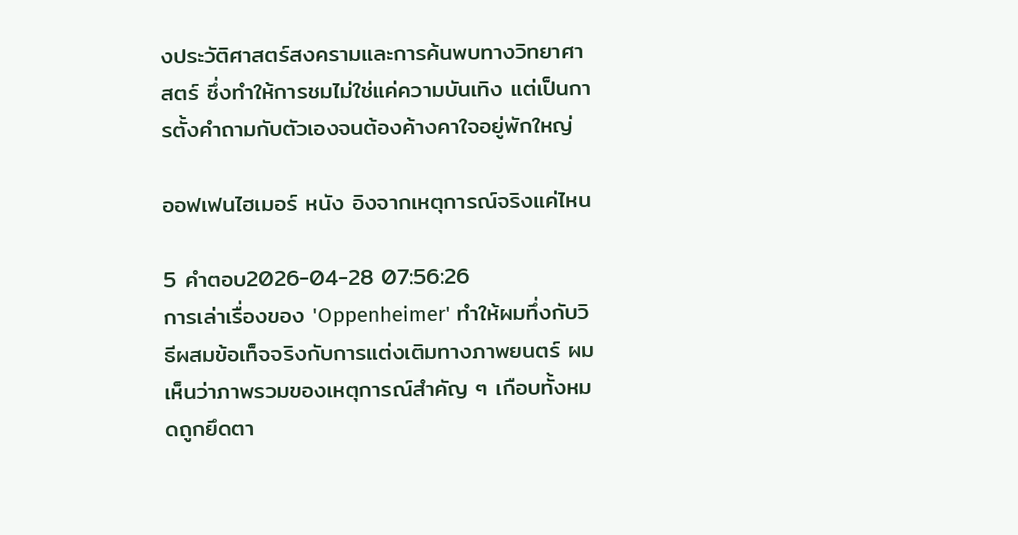งประวัติศาสตร์สงครามและการค้นพบทางวิทยาศาสตร์ ซึ่งทำให้การชมไม่ใช่แค่ความบันเทิง แต่เป็นการตั้งคำถามกับตัวเองจนต้องค้างคาใจอยู่พักใหญ่

ออฟเฟนไฮเมอร์ หนัง อิงจากเหตุการณ์จริงแค่ไหน

5 คำตอบ2026-04-28 07:56:26
การเล่าเรื่องของ 'Oppenheimer' ทำให้ผมทึ่งกับวิธีผสมข้อเท็จจริงกับการแต่งเติมทางภาพยนตร์ ผมเห็นว่าภาพรวมของเหตุการณ์สำคัญ ๆ เกือบทั้งหมดถูกยึดตา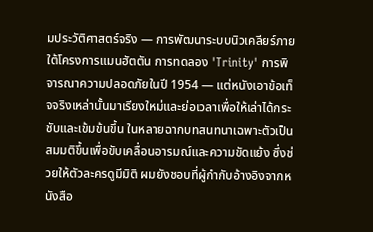มประวัติศาสตร์จริง — การพัฒนาระบบนิวเคลียร์ภายใต้โครงการแมนฮัตตัน การทดลอง 'Trinity' การพิจารณาความปลอดภัยในปี 1954 — แต่หนังเอาข้อเท็จจริงเหล่านั้นมาเรียงใหม่และย่อเวลาเพื่อให้เล่าได้กระชับและเข้มข้นขึ้น ในหลายฉากบทสนทนาเฉพาะตัวเป็นสมมติขึ้นเพื่อขับเคลื่อนอารมณ์และความขัดแย้ง ซึ่งช่วยให้ตัวละครดูมีมิติ ผมยังชอบที่ผู้กำกับอ้างอิงจากหนังสือ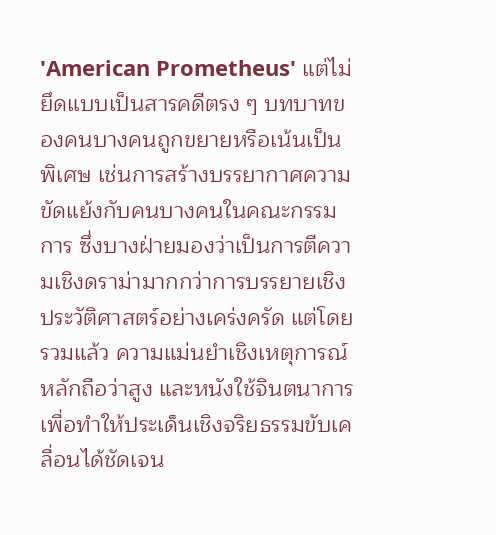'American Prometheus' แต่ไม่ยึดแบบเป็นสารคดีตรง ๆ บทบาทของคนบางคนถูกขยายหรือเน้นเป็นพิเศษ เช่นการสร้างบรรยากาศความขัดแย้งกับคนบางคนในคณะกรรมการ ซึ่งบางฝ่ายมองว่าเป็นการตีความเชิงดราม่ามากกว่าการบรรยายเชิงประวัติศาสตร์อย่างเคร่งครัด แต่โดยรวมแล้ว ความแม่นยำเชิงเหตุการณ์หลักถือว่าสูง และหนังใช้จินตนาการเพื่อทำให้ประเด็นเชิงจริยธรรมขับเคลื่อนได้ชัดเจน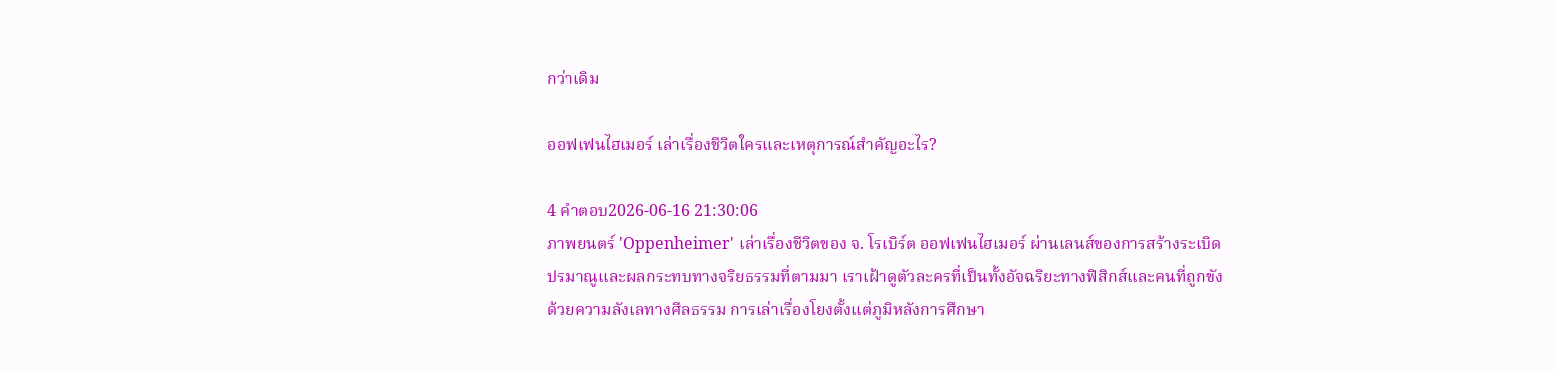กว่าเดิม

ออฟเฟนไฮเมอร์ เล่าเรื่องชีวิตใครและเหตุการณ์สำคัญอะไร?

4 คำตอบ2026-06-16 21:30:06
ภาพยนตร์ 'Oppenheimer' เล่าเรื่องชีวิตของ จ. โรเบิร์ต ออฟเฟนไฮเมอร์ ผ่านเลนส์ของการสร้างระเบิดปรมาณูและผลกระทบทางจริยธรรมที่ตามมา เราเฝ้าดูตัวละครที่เป็นทั้งอัจฉริยะทางฟิสิกส์และคนที่ถูกขังด้วยความลังเลทางศีลธรรม การเล่าเรื่องโยงตั้งแต่ภูมิหลังการศึกษา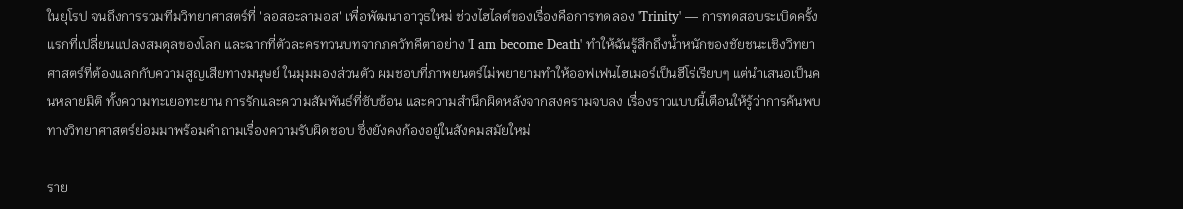ในยุโรป จนถึงการรวมทีมวิทยาศาสตร์ที่ 'ลอสอะลามอส' เพื่อพัฒนาอาวุธใหม่ ช่วงไฮไลต์ของเรื่องคือการทดลอง 'Trinity' — การทดสอบระเบิดครั้งแรกที่เปลี่ยนแปลงสมดุลของโลก และฉากที่ตัวละครทวนบทจากภควัทคีตาอย่าง 'I am become Death' ทำให้ฉันรู้สึกถึงน้ำหนักของชัยชนะเชิงวิทยาศาสตร์ที่ต้องแลกกับความสูญเสียทางมนุษย์ ในมุมมองส่วนตัว ผมชอบที่ภาพยนตร์ไม่พยายามทำให้ออฟเฟนไฮเมอร์เป็นฮีโร่เรียบๆ แต่นำเสนอเป็นคนหลายมิติ ทั้งความทะเยอทะยาน การรักและความสัมพันธ์ที่ซับซ้อน และความสำนึกผิดหลังจากสงครามจบลง เรื่องราวแบบนี้เตือนให้รู้ว่าการค้นพบทางวิทยาศาสตร์ย่อมมาพร้อมคำถามเรื่องความรับผิดชอบ ซึ่งยังคงก้องอยู่ในสังคมสมัยใหม่

ราย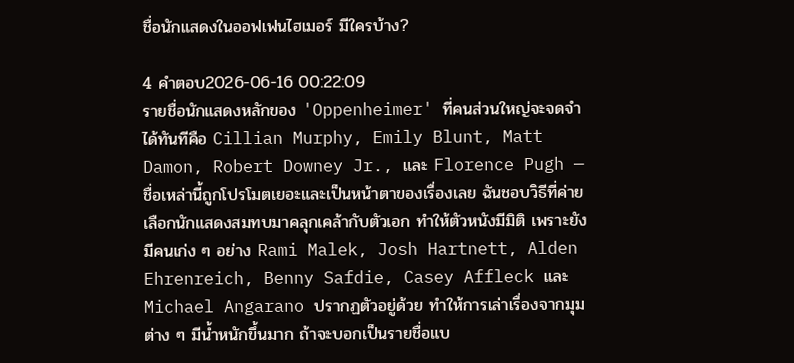ชื่อนักแสดงในออฟเฟนไฮเมอร์ มีใครบ้าง?

4 คำตอบ2026-06-16 00:22:09
รายชื่อนักแสดงหลักของ 'Oppenheimer' ที่คนส่วนใหญ่จะจดจำได้ทันทีคือ Cillian Murphy, Emily Blunt, Matt Damon, Robert Downey Jr., และ Florence Pugh — ชื่อเหล่านี้ถูกโปรโมตเยอะและเป็นหน้าตาของเรื่องเลย ฉันชอบวิธีที่ค่ายเลือกนักแสดงสมทบมาคลุกเคล้ากับตัวเอก ทำให้ตัวหนังมีมิติ เพราะยังมีคนเก่ง ๆ อย่าง Rami Malek, Josh Hartnett, Alden Ehrenreich, Benny Safdie, Casey Affleck และ Michael Angarano ปรากฏตัวอยู่ด้วย ทำให้การเล่าเรื่องจากมุมต่าง ๆ มีน้ำหนักขึ้นมาก ถ้าจะบอกเป็นรายชื่อแบ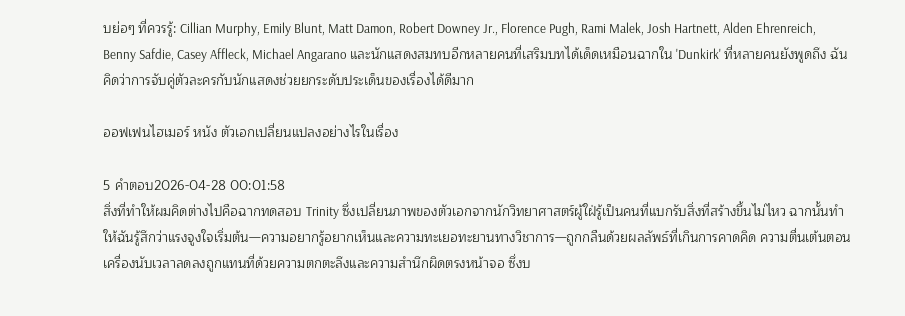บย่อๆ ที่ควรรู้: Cillian Murphy, Emily Blunt, Matt Damon, Robert Downey Jr., Florence Pugh, Rami Malek, Josh Hartnett, Alden Ehrenreich, Benny Safdie, Casey Affleck, Michael Angarano และนักแสดงสมทบอีกหลายคนที่เสริมบทได้เด็ดเหมือนฉากใน 'Dunkirk' ที่หลายคนยังพูดถึง ฉันคิดว่าการจับคู่ตัวละครกับนักแสดงช่วยยกระดับประเด็นของเรื่องได้ดีมาก

ออฟเฟนไฮเมอร์ หนัง ตัวเอกเปลี่ยนแปลงอย่างไรในเรื่อง

5 คำตอบ2026-04-28 00:01:58
สิ่งที่ทำให้ผมคิดต่างไปคือฉากทดสอบ Trinity ซึ่งเปลี่ยนภาพของตัวเอกจากนักวิทยาศาสตร์ผู้ใฝ่รู้เป็นคนที่แบกรับสิ่งที่สร้างขึ้นไม่ไหว ฉากนั้นทำให้ฉันรู้สึกว่าแรงจูงใจเริ่มต้น—ความอยากรู้อยากเห็นและความทะเยอทะยานทางวิชาการ—ถูกกลืนด้วยผลลัพธ์ที่เกินการคาดคิด ความตื่นเต้นตอนเครื่องนับเวลาลดลงถูกแทนที่ด้วยความตกตะลึงและความสำนึกผิดตรงหน้าจอ ซึ่งบ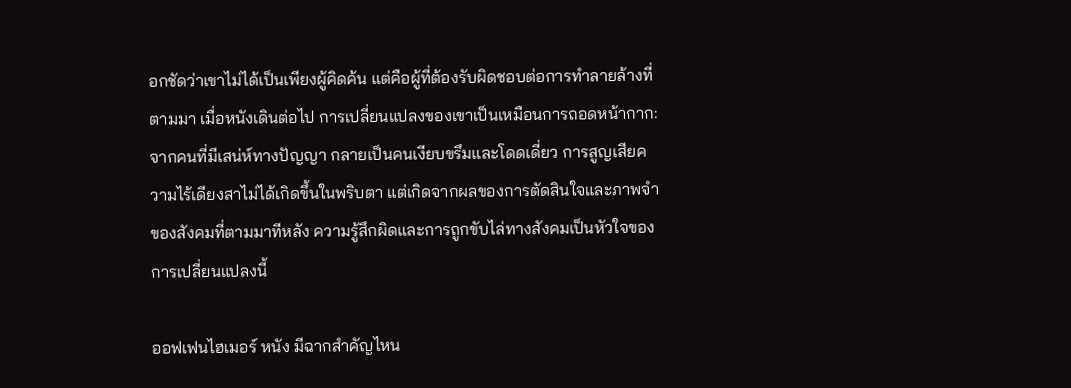อกชัดว่าเขาไม่ได้เป็นเพียงผู้คิดค้น แต่คือผู้ที่ต้องรับผิดชอบต่อการทำลายล้างที่ตามมา เมื่อหนังเดินต่อไป การเปลี่ยนแปลงของเขาเป็นเหมือนการถอดหน้ากาก: จากคนที่มีเสน่ห์ทางปัญญา กลายเป็นคนเงียบขรึมและโดดเดี่ยว การสูญเสียความไร้เดียงสาไม่ได้เกิดขึ้นในพริบตา แต่เกิดจากผลของการตัดสินใจและภาพจำของสังคมที่ตามมาทีหลัง ความรู้สึกผิดและการถูกขับไล่ทางสังคมเป็นหัวใจของการเปลี่ยนแปลงนี้

ออฟเฟนไฮเมอร์ หนัง มีฉากสำคัญไหน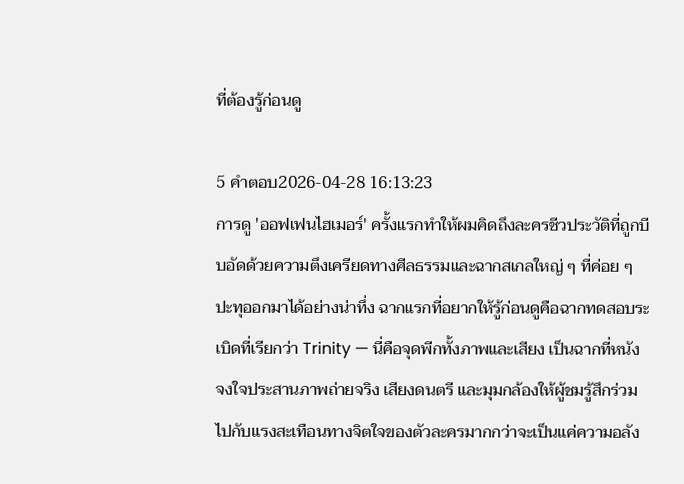ที่ต้องรู้ก่อนดู

5 คำตอบ2026-04-28 16:13:23
การดู 'ออฟเฟนไฮเมอร์' ครั้งแรกทำให้ผมคิดถึงละครชีวประวัติที่ถูกบีบอัดด้วยความตึงเครียดทางศีลธรรมและฉากสเกลใหญ่ ๆ ที่ค่อย ๆ ปะทุออกมาได้อย่างน่าทึ่ง ฉากแรกที่อยากให้รู้ก่อนดูคือฉากทดสอบระเบิดที่เรียกว่า Trinity — นี่คือจุดพีกทั้งภาพและเสียง เป็นฉากที่หนังจงใจประสานภาพถ่ายจริง เสียงดนตรี และมุมกล้องให้ผู้ชมรู้สึกร่วมไปกับแรงสะเทือนทางจิตใจของตัวละครมากกว่าจะเป็นแค่ความอลัง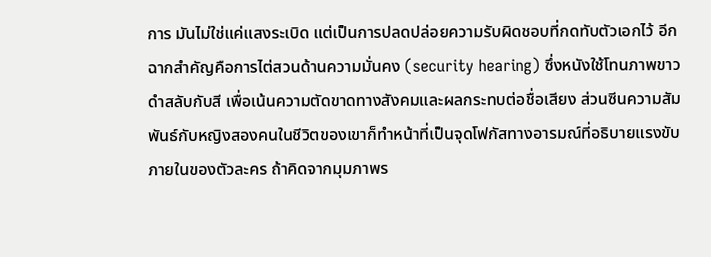การ มันไม่ใช่แค่แสงระเบิด แต่เป็นการปลดปล่อยความรับผิดชอบที่กดทับตัวเอกไว้ อีกฉากสำคัญคือการไต่สวนด้านความมั่นคง (security hearing) ซึ่งหนังใช้โทนภาพขาวดำสลับกับสี เพื่อเน้นความตัดขาดทางสังคมและผลกระทบต่อชื่อเสียง ส่วนซีนความสัมพันธ์กับหญิงสองคนในชีวิตของเขาก็ทำหน้าที่เป็นจุดโฟกัสทางอารมณ์ที่อธิบายแรงขับภายในของตัวละคร ถ้าคิดจากมุมภาพร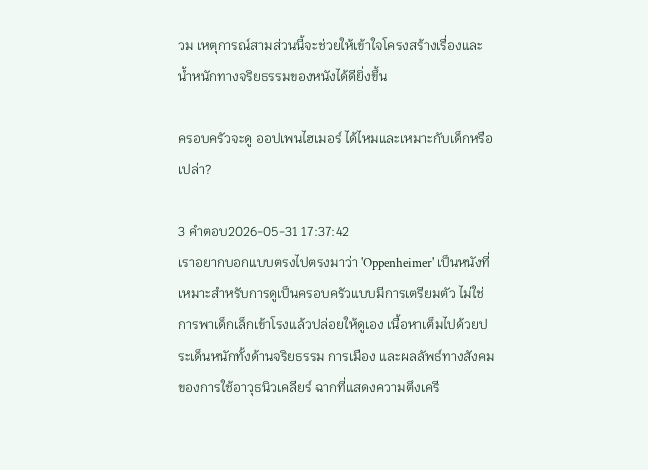วม เหตุการณ์สามส่วนนี้จะช่วยให้เข้าใจโครงสร้างเรื่องและน้ำหนักทางจริยธรรมของหนังได้ดียิ่งขึ้น

ครอบครัวจะดู ออปเพนไฮเมอร์ ได้ไหมและเหมาะกับเด็กหรือเปล่า?

3 คำตอบ2026-05-31 17:37:42
เราอยากบอกแบบตรงไปตรงมาว่า 'Oppenheimer' เป็นหนังที่เหมาะสำหรับการดูเป็นครอบครัวแบบมีการเตรียมตัว ไม่ใช่การพาเด็กเล็กเข้าโรงแล้วปล่อยให้ดูเอง เนื้อหาเต็มไปด้วยประเด็นหนักทั้งด้านจริยธรรม การเมือง และผลลัพธ์ทางสังคมของการใช้อาวุธนิวเคลียร์ ฉากที่แสดงความตึงเครี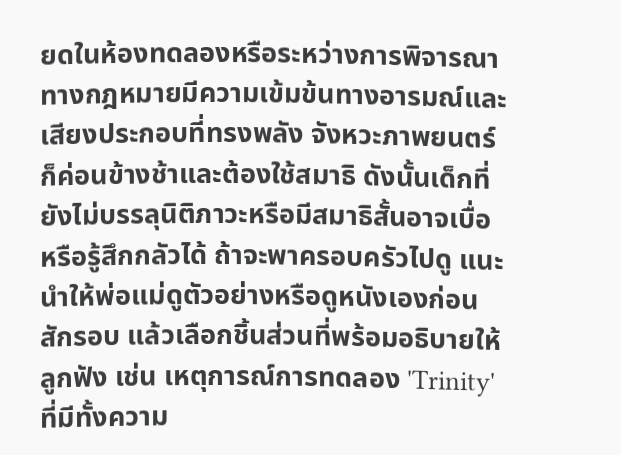ยดในห้องทดลองหรือระหว่างการพิจารณาทางกฎหมายมีความเข้มข้นทางอารมณ์และเสียงประกอบที่ทรงพลัง จังหวะภาพยนตร์ก็ค่อนข้างช้าและต้องใช้สมาธิ ดังนั้นเด็กที่ยังไม่บรรลุนิติภาวะหรือมีสมาธิสั้นอาจเบื่อหรือรู้สึกกลัวได้ ถ้าจะพาครอบครัวไปดู แนะนำให้พ่อแม่ดูตัวอย่างหรือดูหนังเองก่อนสักรอบ แล้วเลือกชิ้นส่วนที่พร้อมอธิบายให้ลูกฟัง เช่น เหตุการณ์การทดลอง 'Trinity' ที่มีทั้งความ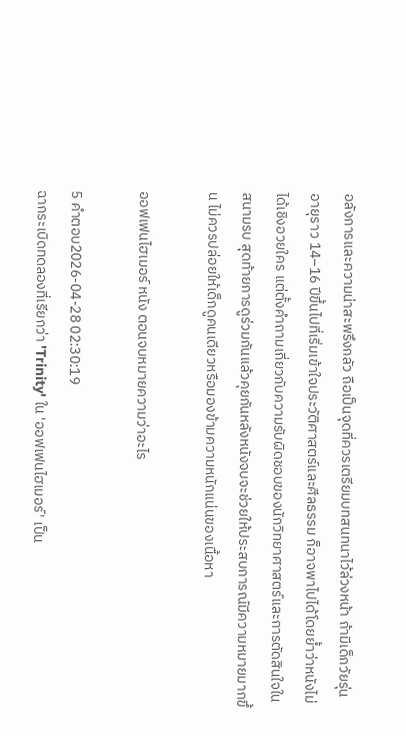อลังการและความน่าสะพรึงกลัว ถือเป็นจุดที่ควรเตรียมบทสนทนาไว้ล่วงหน้า ถ้ามีเด็กวัยรุ่นอายุราว 14–16 ปีขึ้นไปที่เริ่มเข้าใจประวัติศาสตร์และศีลธรรม ก็อาจพาไปได้โดยย้ำว่าหนังไม่ได้เชิงอวยใคร แต่ตั้งคำถามเกี่ยวกับความรับผิดชอบของนักวิทยาศาสตร์และการตัดสินใจในสนามรบ สุดท้ายการดูร่วมกันแล้วคุยกันหลังหนังจบจะช่วยให้ประสบการณ์มีความหมายมากขึ้น ไม่ควรปล่อยให้เด็กดูคนเดียวหรือมองข้ามความหนักแน่นของเนื้อหา

ออฟเฟนไฮเมอร์ หนัง ตอนจบหมายความว่าอะไร

5 คำตอบ2026-04-28 02:30:19
ฉากระเบิดทดลองที่เรียกว่า 'Trinity' ใน 'ออฟเฟนไฮเมอร์' เป็น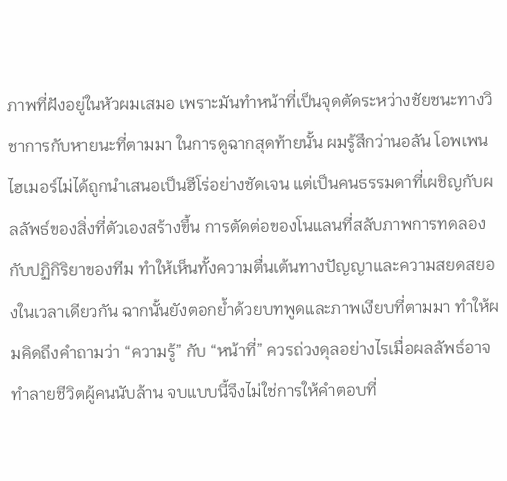ภาพที่ฝังอยู่ในหัวผมเสมอ เพราะมันทำหน้าที่เป็นจุดตัดระหว่างชัยชนะทางวิชาการกับหายนะที่ตามมา ในการดูฉากสุดท้ายนั้น ผมรู้สึกว่านอลัน โอพเพนไฮเมอร์ไม่ได้ถูกนำเสนอเป็นฮีโร่อย่างชัดเจน แต่เป็นคนธรรมดาที่เผชิญกับผลลัพธ์ของสิ่งที่ตัวเองสร้างขึ้น การตัดต่อของโนแลนที่สลับภาพการทดลองกับปฏิกิริยาของทีม ทำให้เห็นทั้งความตื่นเต้นทางปัญญาและความสยดสยองในเวลาเดียวกัน ฉากนั้นยังตอกย้ำด้วยบทพูดและภาพเงียบที่ตามมา ทำให้ผมคิดถึงคำถามว่า “ความรู้” กับ “หน้าที่” ควรถ่วงดุลอย่างไรเมื่อผลลัพธ์อาจทำลายชีวิตผู้คนนับล้าน จบแบบนี้จึงไม่ใช่การให้คำตอบที่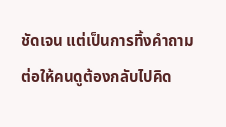ชัดเจน แต่เป็นการทิ้งคำถามต่อให้คนดูต้องกลับไปคิด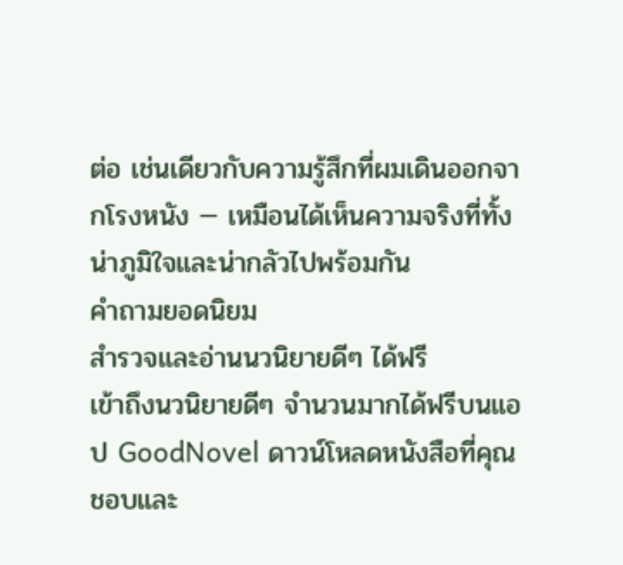ต่อ เช่นเดียวกับความรู้สึกที่ผมเดินออกจากโรงหนัง — เหมือนได้เห็นความจริงที่ทั้งน่าภูมิใจและน่ากลัวไปพร้อมกัน
คำถามยอดนิยม
สำรวจและอ่านนวนิยายดีๆ ได้ฟรี
เข้าถึงนวนิยายดีๆ จำนวนมากได้ฟรีบนแอป GoodNovel ดาวน์โหลดหนังสือที่คุณชอบและ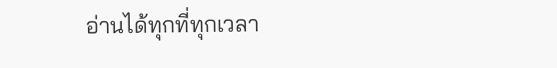อ่านได้ทุกที่ทุกเวลา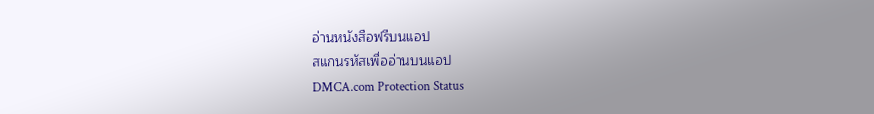อ่านหนังสือฟรีบนแอป
สแกนรหัสเพื่ออ่านบนแอป
DMCA.com Protection Status